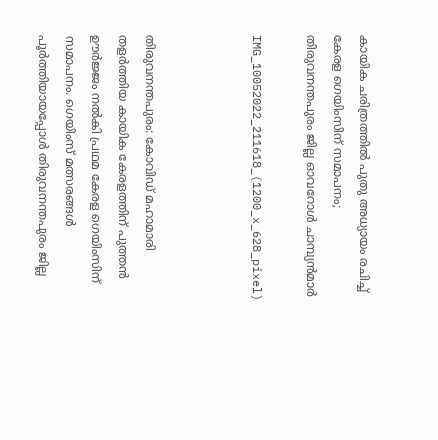കായിക ചരിത്രത്തില്‍ പുതു അധ്യായം രചിച്ച് കേരള ഗെയിംസിന് സമാപനം; തിരുവനന്തപുരം ജില്ല ഓവറോള്‍ ചാമ്പ്യന്‍മാർ

IMG_10052022_211618_(1200_x_628_pixel)



തിരുവനന്തപുരം: കോവിഡ് മഹാമാരി തളര്‍ത്തിയ കായിക കേരളത്തിന് പുത്തന്‍ ഊര്‍ജ്ജം നല്‍കി പ്രഥമ കേരള ഗെയിംസിന് സമാപനം. ഗെയിംസ് മത്സരങ്ങള്‍ പൂര്‍ത്തിയായപ്പോള്‍ തിരുവനന്തപുരം ജില്ല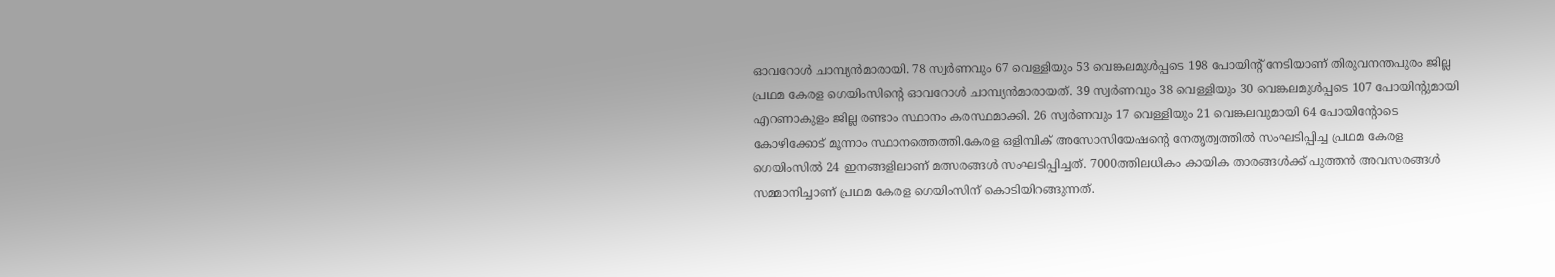ഓവറോള്‍ ചാമ്പ്യന്‍മാരായി. 78 സ്വര്‍ണവും 67 വെള്ളിയും 53 വെങ്കലമുള്‍പ്പടെ 198 പോയിന്റ് നേടിയാണ് തിരുവനന്തപുരം ജില്ല പ്രഥമ കേരള ഗെയിംസിന്റെ ഓവറോള്‍ ചാമ്പ്യന്‍മാരായത്. 39 സ്വര്‍ണവും 38 വെള്ളിയും 30 വെങ്കലമുള്‍പ്പടെ 107 പോയിന്റുമായി എറണാകുളം ജില്ല രണ്ടാം സ്ഥാനം കരസ്ഥമാക്കി. 26 സ്വര്‍ണവും 17 വെള്ളിയും 21 വെങ്കലവുമായി 64 പോയിന്റോടെ കോഴിക്കോട് മൂന്നാം സ്ഥാനത്തെത്തി.കേരള ഒളിമ്പിക് അസോസിയേഷന്റെ നേതൃത്വത്തില്‍ സംഘടിപ്പിച്ച പ്രഥമ കേരള ഗെയിംസില്‍ 24 ഇനങ്ങളിലാണ് മത്സരങ്ങള്‍ സംഘടിപ്പിച്ചത്. 7000ത്തിലധികം കായിക താരങ്ങള്‍ക്ക് പുത്തന്‍ അവസരങ്ങള്‍ സമ്മാനിച്ചാണ് പ്രഥമ കേരള ഗെയിംസിന് കൊടിയിറങ്ങുന്നത്.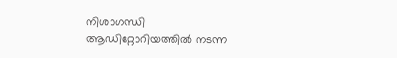നിശാഗന്ധി ആഡിറ്റോറിയത്തില്‍ നടന്ന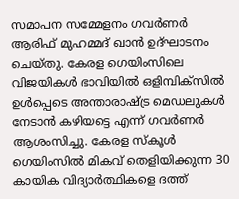സമാപന സമ്മേളനം ഗവര്‍ണർ ആരിഫ് മുഹമ്മദ് ഖാന്‍ ഉദ്ഘാടനം ചെയ്തു. കേരള ഗെയിംസിലെ വിജയികള്‍ ഭാവിയില്‍ ഒളിമ്പിക്സില്‍ ഉള്‍പ്പെടെ അന്താരാഷ്ട്ര മെഡലുകള്‍ നേടാന്‍ കഴിയട്ടെ എന്ന് ഗവര്‍ണര്‍ ആശംസിച്ചു. കേരള സ്‌കൂള്‍ ഗെയിംസില്‍ മികവ് തെളിയിക്കുന്ന 30 കായിക വിദ്യാര്‍ത്ഥികളെ ദത്ത്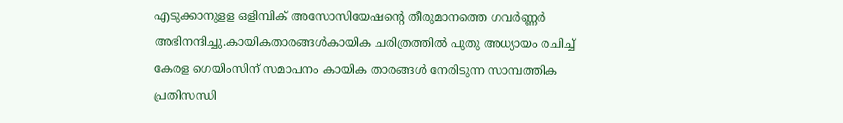എടുക്കാനുളള ഒളിമ്പിക് അസോസിയേഷന്റെ തീരുമാനത്തെ ഗവര്‍ണ്ണര്‍ അഭിനന്ദിച്ചു.കായികതാരങ്ങള്‍കായിക ചരിത്രത്തില്‍ പുതു അധ്യായം രചിച്ച് കേരള ഗെയിംസിന് സമാപനം കായിക താരങ്ങള്‍ നേരിടുന്ന സാമ്പത്തിക പ്രതിസന്ധി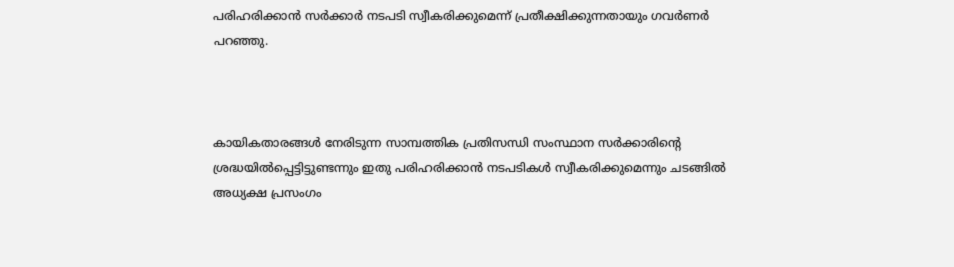പരിഹരിക്കാന്‍ സര്‍ക്കാര്‍ നടപടി സ്വീകരിക്കുമെന്ന് പ്രതീക്ഷിക്കുന്നതായും ഗവര്‍ണര്‍ പറഞ്ഞു.



കായികതാരങ്ങള്‍ നേരിടുന്ന സാമ്പത്തിക പ്രതിസന്ധി സംസ്ഥാന സര്‍ക്കാരിന്റെ ശ്രദ്ധയില്‍പ്പെട്ടിട്ടുണ്ടന്നും ഇതു പരിഹരിക്കാന്‍ നടപടികള്‍ സ്വീകരിക്കുമെന്നും ചടങ്ങില്‍ അധ്യക്ഷ പ്രസംഗം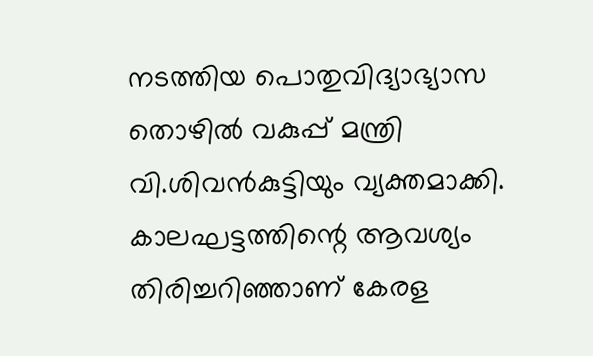നടത്തിയ പൊതുവിദ്യാഭ്യാസ തൊഴില്‍ വകുപ്പ് മന്ത്രി  വി.ശിവന്‍കുട്ടിയും വ്യക്തമാക്കി. കാലഘട്ടത്തിന്റെ ആവശ്യം തിരിച്ചറിഞ്ഞാണ് കേരള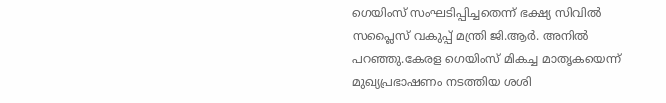ഗെയിംസ് സംഘടിപ്പിച്ചതെന്ന് ഭക്ഷ്യ സിവില്‍ സപ്ലൈസ് വകുപ്പ് മന്ത്രി ജി.ആര്‍. അനില്‍ പറഞ്ഞു.കേരള ഗെയിംസ് മികച്ച മാതൃകയെന്ന് മുഖ്യപ്രഭാഷണം നടത്തിയ ശശി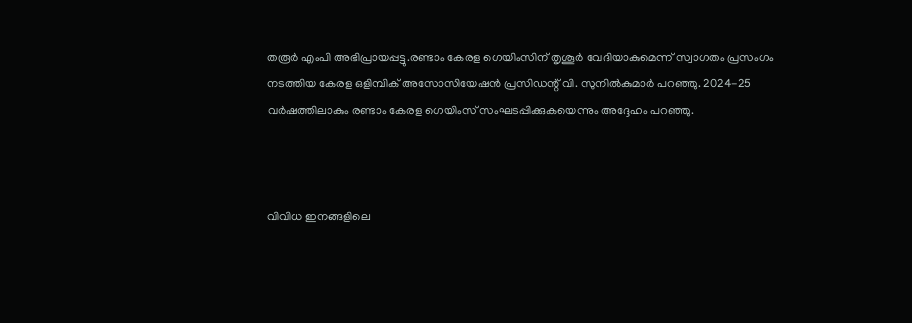തരൂര്‍ എംപി അഭിപ്രായപ്പട്ടു.രണ്ടാം കേരള ഗെയിംസിന് തൃശൂര്‍ വേദിയാകുമെന്ന് സ്വാഗതം പ്രസംഗം നടത്തിയ കേരള ഒളിമ്പിക് അസോസിയേഷന്‍ പ്രസിഡന്റ് വി. സുനില്‍കുമാര്‍ പറഞ്ഞു. 2024-25 വര്‍ഷത്തിലാകും രണ്ടാം കേരള ഗെയിംസ് സംഘടപ്പിക്കുകയെന്നും അദ്ദേഹം പറഞ്ഞു.



വിവിധ ഇനങ്ങളിലെ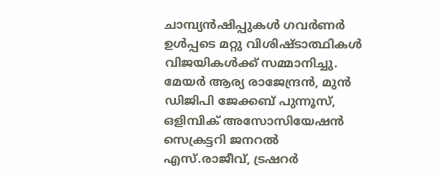ചാമ്പ്യന്‍ഷിപ്പുകള്‍ ഗവര്‍ണര്‍ ഉള്‍പ്പടെ മറ്റു വിശിഷ്ടാത്ഥികള്‍ വിജയികള്‍ക്ക് സമ്മാനിച്ചു. മേയര്‍ ആര്യ രാജേന്ദ്രന്‍, മുന്‍ ഡിജിപി ജേക്കബ് പുന്നൂസ്, ഒളിമ്പിക് അസോസിയേഷന്‍ സെക്രട്ടറി ജനറല്‍ എസ്.രാജീവ്, ട്രഷറര്‍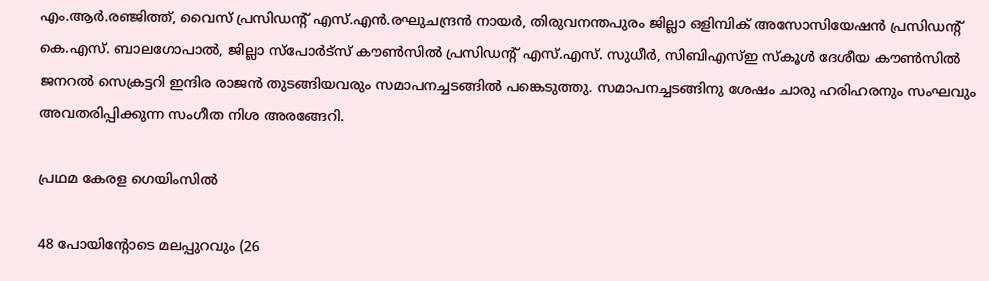എം.ആര്‍.രഞ്ജിത്ത്, വൈസ് പ്രസിഡന്റ് എസ്.എന്‍.രഘുചന്ദ്രന്‍ നായര്‍, തിരുവനന്തപുരം ജില്ലാ ഒളിമ്പിക് അസോസിയേഷന്‍ പ്രസിഡന്റ് കെ.എസ്. ബാലഗോപാല്‍, ജില്ലാ സ്പോര്‍ട്സ് കൗണ്‍സില്‍ പ്രസിഡന്റ് എസ്.എസ്. സുധീര്‍, സിബിഎസ്ഇ സ്‌കൂള്‍ ദേശീയ കൗണ്‍സില്‍ ജനറല്‍ സെക്രട്ടറി ഇന്ദിര രാജന്‍ തുടങ്ങിയവരും സമാപനച്ചടങ്ങില്‍ പങ്കെടുത്തു. സമാപനച്ചടങ്ങിനു ശേഷം ചാരു ഹരിഹരനും സംഘവും അവതരിപ്പിക്കുന്ന സംഗീത നിശ അരങ്ങേറി.

പ്രഥമ കേരള ഗെയിംസില്‍

48 പോയിന്റോടെ മലപ്പുറവും (26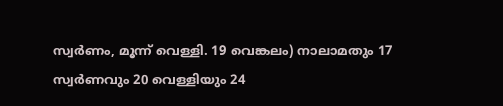സ്വര്‍ണം, മൂന്ന് വെള്ളി. 19 വെങ്കലം) നാലാമതും 17 സ്വര്‍ണവും 20 വെള്ളിയും 24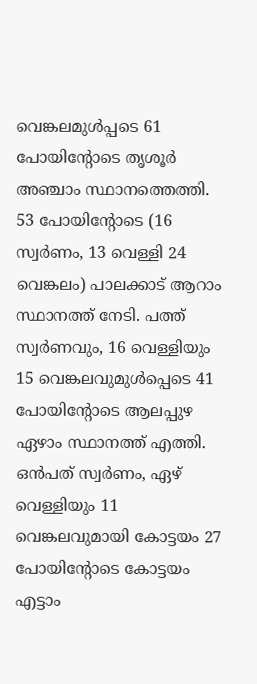വെങ്കലമുള്‍പ്പടെ 61 പോയിന്റോടെ തൃശൂര്‍ അഞ്ചാം സ്ഥാനത്തെത്തി. 53 പോയിന്റോടെ (16 സ്വര്‍ണം, 13 വെള്ളി 24 വെങ്കലം) പാലക്കാട് ആറാം സ്ഥാനത്ത് നേടി. പത്ത് സ്വര്‍ണവും, 16 വെള്ളിയും 15 വെങ്കലവുമുള്‍പ്പെടെ 41 പോയിന്റോടെ ആലപ്പുഴ ഏഴാം സ്ഥാനത്ത് എത്തി. ഒന്‍പത് സ്വര്‍ണം, ഏഴ് വെള്ളിയും 11 വെങ്കലവുമായി കോട്ടയം 27 പോയിന്റോടെ കോട്ടയം എട്ടാം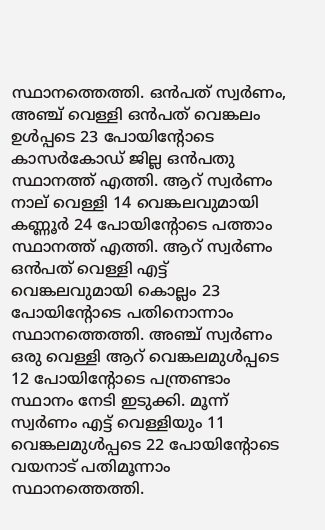സ്ഥാനത്തെത്തി. ഒന്‍പത് സ്വര്‍ണം, അഞ്ച് വെള്ളി ഒന്‍പത് വെങ്കലം ഉള്‍പ്പടെ 23 പോയിന്റോടെ കാസര്‍കോഡ് ജില്ല ഒന്‍പതു സ്ഥാനത്ത് എത്തി. ആറ് സ്വര്‍ണം നാല് വെള്ളി 14 വെങ്കലവുമായി കണ്ണൂര്‍ 24 പോയിന്റോടെ പത്താം സ്ഥാനത്ത് എത്തി. ആറ് സ്വര്‍ണം ഒന്‍പത് വെള്ളി എട്ട് വെങ്കലവുമായി കൊല്ലം 23 പോയിന്റോടെ പതിനൊന്നാം സ്ഥാനത്തെത്തി. അഞ്ച് സ്വര്‍ണം ഒരു വെള്ളി ആറ് വെങ്കലമുള്‍പ്പടെ 12 പോയിന്റോടെ പന്ത്രണ്ടാം സ്ഥാനം നേടി ഇടുക്കി. മൂന്ന് സ്വര്‍ണം എട്ട് വെള്ളിയും 11 വെങ്കലമുള്‍പ്പടെ 22 പോയിന്റോടെ വയനാട് പതിമൂന്നാം സ്ഥാനത്തെത്തി.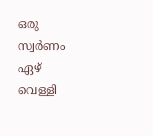ഒരു സ്വര്‍ണം ഏഴ് വെള്ളി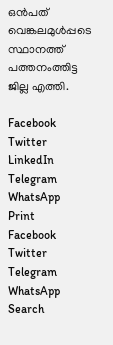ഒന്‍പത് വെങ്കലമുള്‍പ്പടെ സ്ഥാനത്ത് പത്തനംത്തിട്ട ജില്ല എത്തി.

Facebook
Twitter
LinkedIn
Telegram
WhatsApp
Print
Facebook
Twitter
Telegram
WhatsApp
Search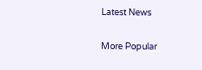Latest News

More Popular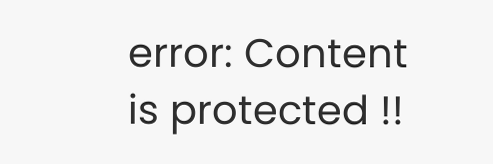error: Content is protected !!